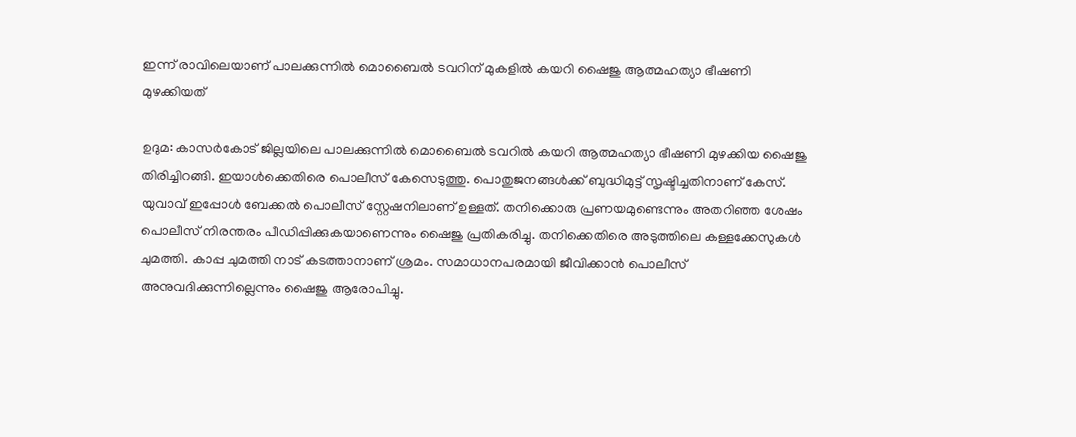ഇന്ന് രാവിലെയാണ് പാലക്കുന്നിൽ മൊബൈൽ ടവറിന് മുകളിൽ കയറി ഷൈജു ആത്മഹത്യാ ഭീഷണി മുഴക്കിയത്

ഉദുമ: കാസർകോട് ജില്ലയിലെ പാലക്കുന്നിൽ മൊബൈൽ ടവറിൽ കയറി ആത്മഹത്യാ ഭീഷണി മുഴക്കിയ ഷൈജു തിരിച്ചിറങ്ങി. ഇയാൾക്കെതിരെ പൊലീസ് കേസെടുത്തു. പൊതുജനങ്ങൾക്ക് ബുദ്ധിമുട്ട് സൃഷ്ടിച്ചതിനാണ് കേസ്. യുവാവ് ഇപ്പോൾ ബേക്കൽ പൊലീസ് സ്റ്റേഷനിലാണ് ഉള്ളത്. തനിക്കൊരു പ്രണയമുണ്ടെന്നും അതറിഞ്ഞ ശേഷം പൊലീസ് നിരന്തരം പീഡിപ്പിക്കുകയാണെന്നും ഷൈജു പ്രതികരിച്ചു. തനിക്കെതിരെ അടുത്തിലെ കള്ളക്കേസുകൾ ചുമത്തി. കാപ്പ ചുമത്തി നാട് കടത്താനാണ് ശ്രമം. സമാധാനപരമായി ജീവിക്കാൻ പൊലീസ് അനുവദിക്കുന്നില്ലെന്നും ഷൈജു ആരോപിച്ചു.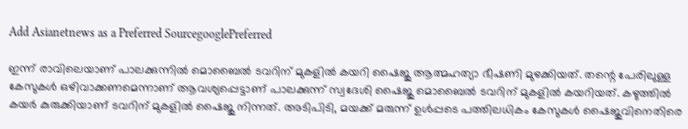Add Asianetnews as a Preferred SourcegooglePreferred

ഇന്ന് രാവിലെയാണ് പാലക്കുന്നിൽ മൊബൈൽ ടവറിന് മുകളിൽ കയറി ഷൈജു ആത്മഹത്യാ ഭീഷണി മുഴക്കിയത്. തന്റെ പേരിലുള്ള കേസുകൾ ഒഴിവാക്കണമെന്നാണ് ആവശ്യപ്പെട്ടാണ് പാലക്കുന്ന് സ്വദേശി ഷൈജു മൊബൈൽ ടവറിന് മുകളിൽ കയറിയത്. കഴുത്തിൽ കയർ കുരുക്കിയാണ് ടവറിന് മുകളിൽ ഷൈജു നിന്നത്. അടിപിടി, മയക്ക് മരുന്ന് ഉൾപ്പടെ പത്തിലധികം കേസുകൾ ഷൈജുവിനെതിരെ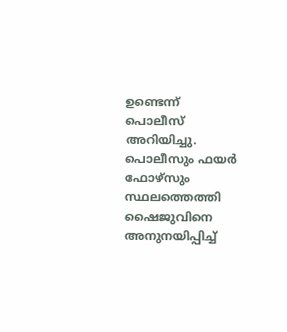ഉണ്ടെന്ന് പൊലീസ് അറിയിച്ചു. പൊലീസും ഫയർ ഫോഴ്സും സ്ഥലത്തെത്തി ഷൈജുവിനെ അനുനയിപ്പിച്ച്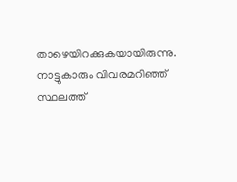താഴെയിറക്കുകയായിരുന്നു. നാട്ടുകാരും വിവരമറിഞ്ഞ് സ്ഥലത്ത്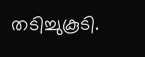തടിച്ചുകൂടി.